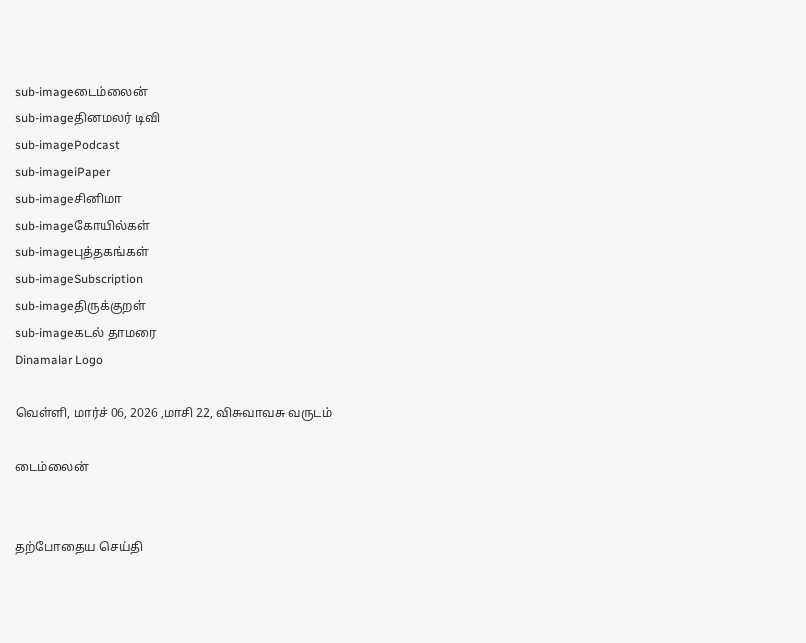sub-imageடைம்லைன்
sub-imageதினமலர் டிவி
sub-imagePodcast
sub-imageiPaper
sub-imageசினிமா
sub-imageகோயில்கள்
sub-imageபுத்தகங்கள்
sub-imageSubscription
sub-imageதிருக்குறள்
sub-imageகடல் தாமரை
Dinamalar Logo

வெள்ளி, மார்ச் 06, 2026 ,மாசி 22, விசுவாவசு வருடம்

டைம்லைன்


தற்போதைய செய்தி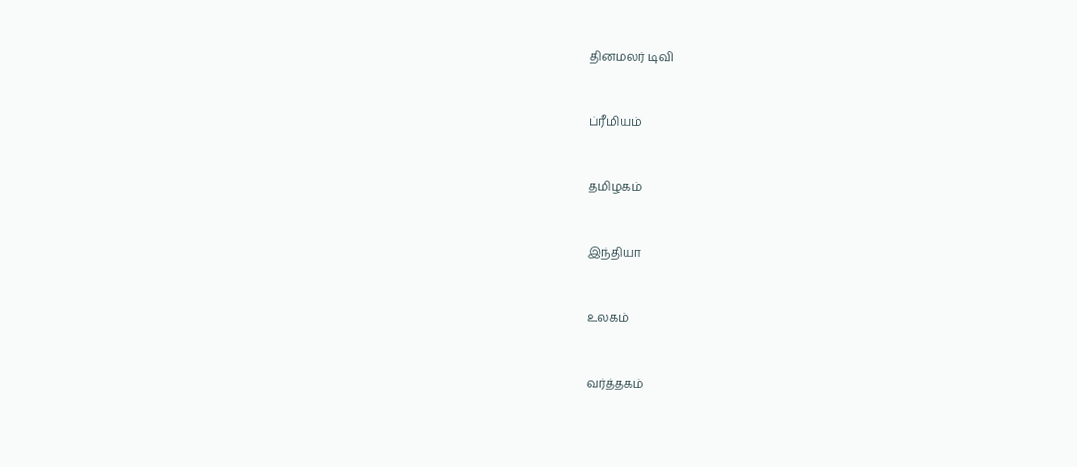தினமலர் டிவி


ப்ரீமியம்


தமிழகம்


இந்தியா


உலகம்


வர்த்தகம்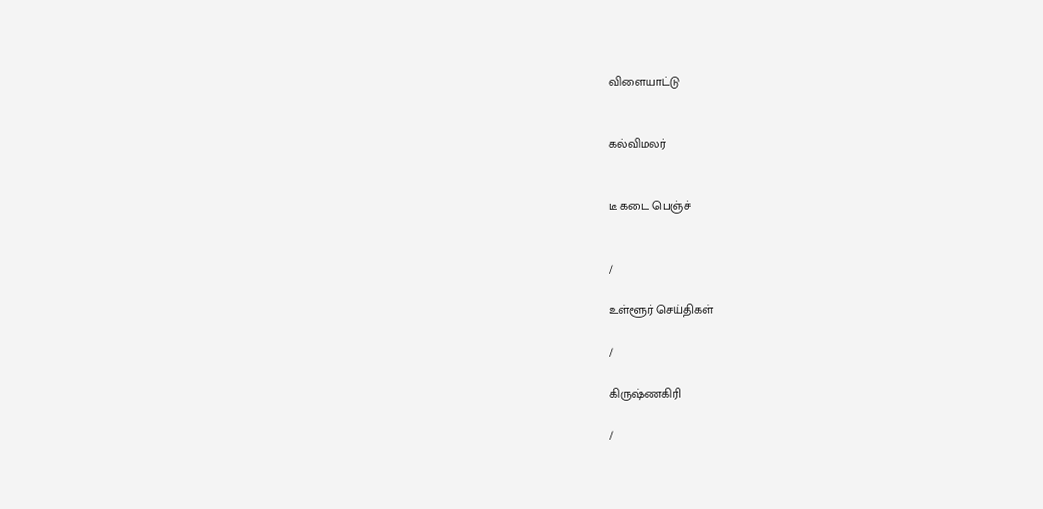விளையாட்டு


கல்விமலர்


டீ கடை பெஞ்ச்


/

உள்ளூர் செய்திகள்

/

கிருஷ்ணகிரி

/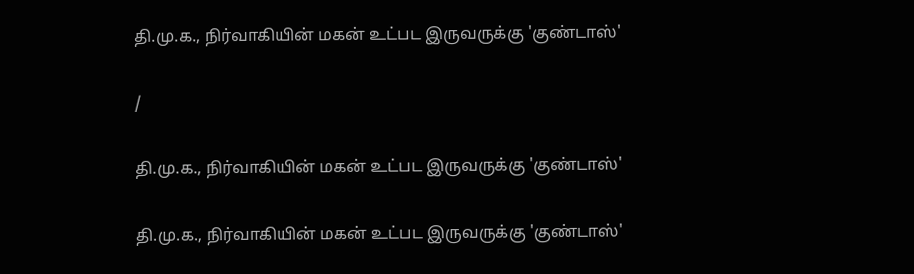தி.மு.க., நிர்வாகியின் மகன் உட்பட இருவருக்கு 'குண்டாஸ்'

/

தி.மு.க., நிர்வாகியின் மகன் உட்பட இருவருக்கு 'குண்டாஸ்'

தி.மு.க., நிர்வாகியின் மகன் உட்பட இருவருக்கு 'குண்டாஸ்'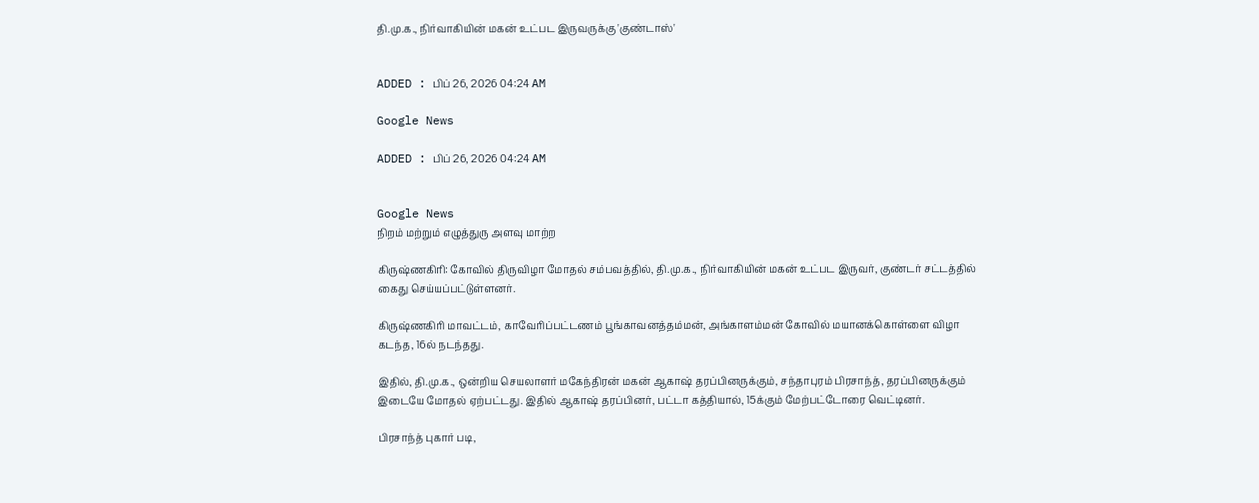தி.மு.க., நிர்வாகியின் மகன் உட்பட இருவருக்கு 'குண்டாஸ்'


ADDED : பிப் 26, 2026 04:24 AM

Google News

ADDED : பிப் 26, 2026 04:24 AM


Google News
நிறம் மற்றும் எழுத்துரு அளவு மாற்ற

கிருஷ்ணகிரி: கோவில் திருவிழா மோதல் சம்பவத்தில், தி.மு.க., நிர்வாகியின் மகன் உட்பட இருவர், குண்டர் சட்டத்தில் கைது செய்யப்பட்டுள்ளனர்.

கிருஷ்ணகிரி மாவட்டம், காவேரிப்பட்டணம் பூங்காவனத்தம்மன், அங்காளம்மன் கோவில் மயானக்கொள்ளை விழா கடந்த, 16ல் நடந்தது.

இதில், தி.மு.க., ஒன்றிய செயலாளர் மகேந்திரன் மகன் ஆகாஷ் தரப்பினருக்கும், சந்தாபுரம் பிரசாந்த், தரப்பினருக்கும் இடையே மோதல் ஏற்பட்டது. இதில் ஆகாஷ் தரப்பினர், பட்டா கத்தியால், 15க்கும் மேற்பட்டோரை வெட்டினர்.

பிரசாந்த் புகார் படி,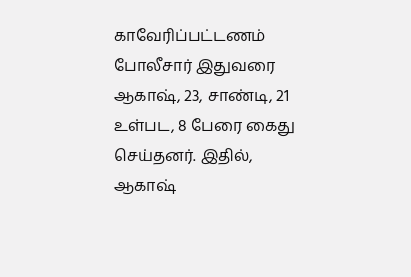காவேரிப்பட்டணம் போலீசார் இதுவரை ஆகாஷ், 23, சாண்டி, 21 உள்பட, 8 பேரை கைது செய்தனர். இதில், ஆகாஷ்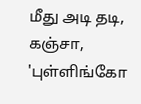மீது அடி தடி, கஞ்சா, 'புள்ளிங்கோ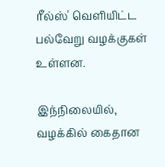ரீல்ஸ்' வெளியிட்ட பல்வேறு வழக்குகள் உள்ளன.

இந்நிலையில், வழக்கில் கைதான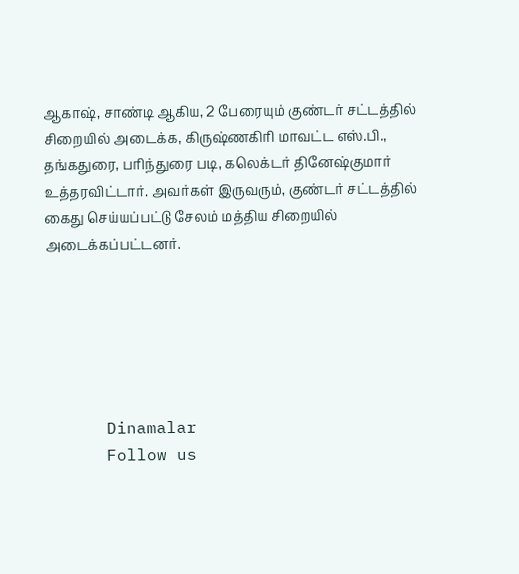ஆகாஷ், சாண்டி ஆகிய, 2 பேரையும் குண்டர் சட்டத்தில் சிறையில் அடைக்க, கிருஷ்ணகிரி மாவட்ட எஸ்.பி., தங்கதுரை, பரிந்துரை படி, கலெக்டர் தினேஷ்குமார் உத்தரவிட்டார். அவர்கள் இருவரும், குண்டர் சட்டத்தில் கைது செய்யப்பட்டு சேலம் மத்திய சிறையில் அடைக்கப்பட்டனர்.






      Dinamalar
      Follow us